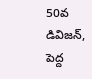50వ డివిజన్, పెద్ద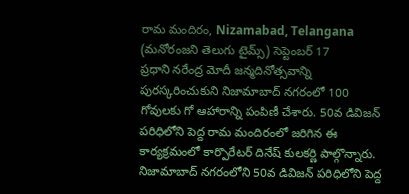రామ మందిరం, Nizamabad, Telangana (మనోరంజని తెలుగు టైమ్స్) సెప్టెంబర్ 17
ప్రధాని నరేంద్ర మోదీ జన్మదినోత్సవాన్ని పురస్కరించుకుని నిజామాబాద్ నగరంలో 100 గోవులకు గో ఆహారాన్ని పంపిణీ చేశారు. 50వ డివిజన్ పరిధిలోని పెద్ద రామ మందిరంలో జరిగిన ఈ కార్యక్రమంలో కార్పొరేటర్ దినేష్ కులకర్ణి పాల్గొన్నారు.
నిజామాబాద్ నగరంలోని 50వ డివిజన్ పరిధిలోని పెద్ద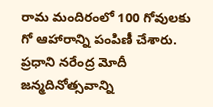రామ మందిరంలో 100 గోవులకు గో ఆహారాన్ని పంపిణీ చేశారు. ప్రధాని నరేంద్ర మోదీ జన్మదినోత్సవాన్ని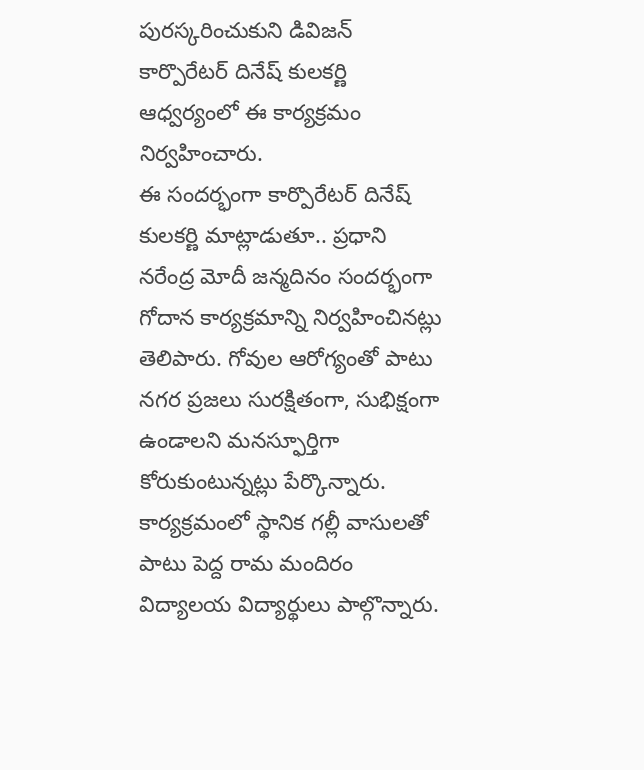పురస్కరించుకుని డివిజన్ కార్పొరేటర్ దినేష్ కులకర్ణి ఆధ్వర్యంలో ఈ కార్యక్రమం నిర్వహించారు.
ఈ సందర్భంగా కార్పొరేటర్ దినేష్ కులకర్ణి మాట్లాడుతూ.. ప్రధాని నరేంద్ర మోదీ జన్మదినం సందర్భంగా గోదాన కార్యక్రమాన్ని నిర్వహించినట్లు తెలిపారు. గోవుల ఆరోగ్యంతో పాటు నగర ప్రజలు సురక్షితంగా, సుభిక్షంగా ఉండాలని మనస్ఫూర్తిగా కోరుకుంటున్నట్లు పేర్కొన్నారు.
కార్యక్రమంలో స్థానిక గల్లీ వాసులతో పాటు పెద్ద రామ మందిరం విద్యాలయ విద్యార్థులు పాల్గొన్నారు.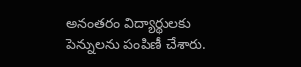అనంతరం విద్యార్థులకు పెన్నులను పంపిణీ చేశారు.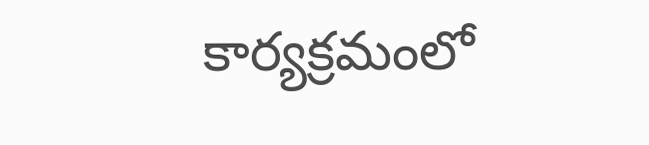కార్యక్రమంలో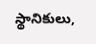స్థానికులు,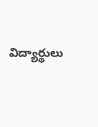విద్యార్థులు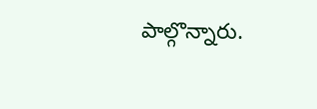పాల్గొన్నారు.